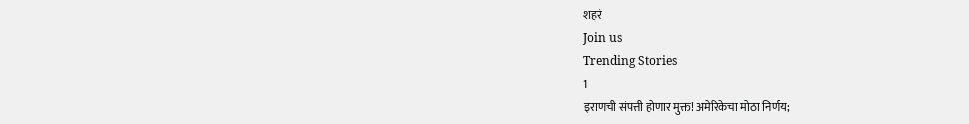शहरं
Join us
Trending Stories
1
इराणची संपत्ती होणार मुक्त! अमेरिकेचा मोठा निर्णय;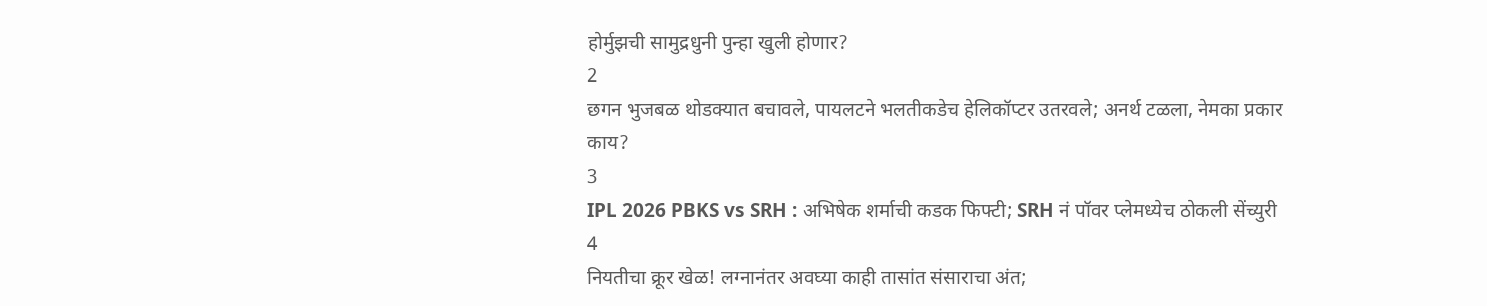होर्मुझची सामुद्रधुनी पुन्हा खुली होणार?
2
छगन भुजबळ थोडक्यात बचावले, पायलटने भलतीकडेच हेलिकॉप्टर उतरवले; अनर्थ टळला, नेमका प्रकार काय?
3
IPL 2026 PBKS vs SRH : अभिषेक शर्माची कडक फिफ्टी; SRH नं पॉवर प्लेमध्येच ठोकली सेंच्युरी
4
नियतीचा क्रूर खेळ! लग्नानंतर अवघ्या काही तासांत संसाराचा अंत;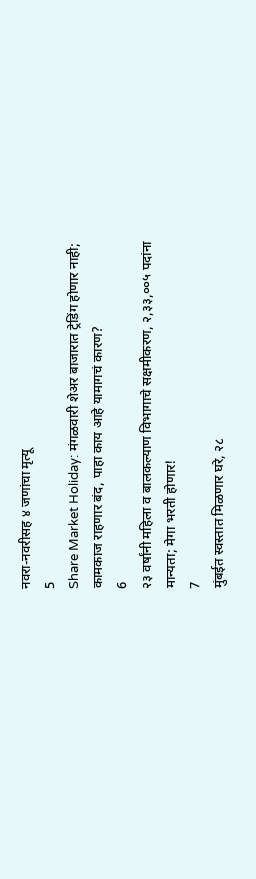नवरा-नवरीसह ४ जणांचा मृत्यू
5
Share Market Holiday: मंगळवारी शेअर बाजारात ट्रेडिंग होणार नाही; कामकाज राहणार बंद, पाहा काय आहे यामागचं कारण?
6
२३ वर्षांनी महिला व बालकल्याण विभागाचे सक्षमीकरण, २,३३,००५ पदांना मान्यता; मेगा भरती होणार!
7
मुंबईत स्वस्तात मिळणार घरे, २८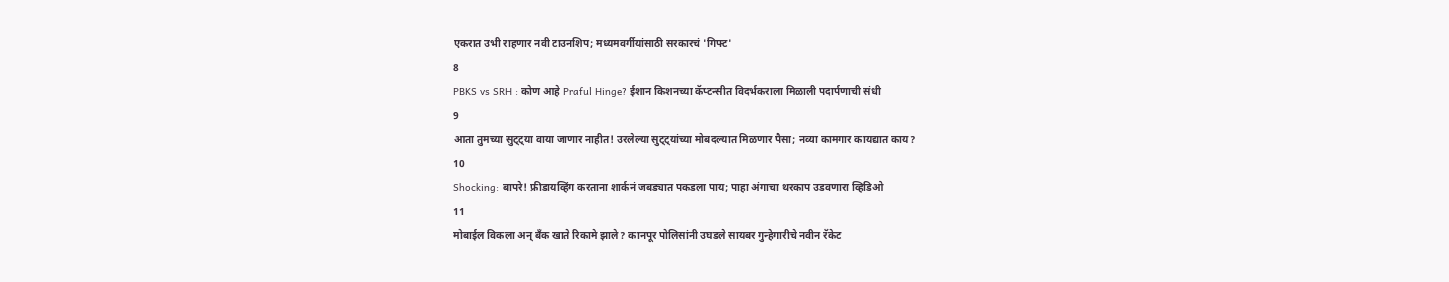एकरात उभी राहणार नवी टाउनशिप; मध्यमवर्गीयांसाठी सरकारचं 'गिफ्ट'
8
PBKS vs SRH : कोण आहे Praful Hinge? ईशान किशनच्या कॅप्टन्सीत विदर्भकराला मिळाली पदार्पणाची संधी
9
आता तुमच्या सुट्ट्या वाया जाणार नाहीत! उरलेल्या सुट्ट्यांच्या मोबदल्यात मिळणार पैसा; नव्या कामगार कायद्यात काय?
10
Shocking: बापरे! फ्रीडायव्हिंग करताना शार्कनं जबड्यात पकडला पाय; पाहा अंगाचा थरकाप उडवणारा व्हिडिओ
11
मोबाईल विकला अन् बँक खाते रिकामे झाले? कानपूर पोलिसांनी उघडले सायबर गुन्हेगारीचे नवीन रॅकेट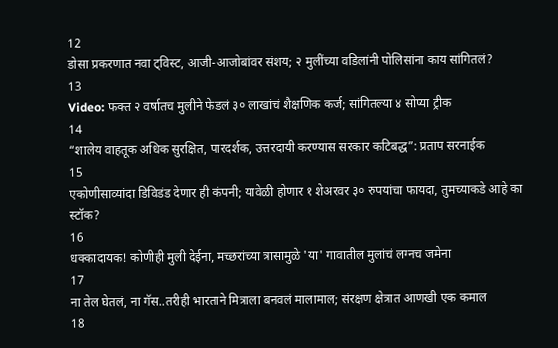12
डोसा प्रकरणात नवा ट्विस्ट, आजी-आजोबांवर संशय; २ मुलींच्या वडिलांनी पोलिसांना काय सांगितलं?
13
Video: फक्त २ वर्षातच मुलीने फेडलं ३० लाखांचं शैक्षणिक कर्ज; सांगितल्या ४ सोप्या ट्रीक
14
“शालेय वाहतूक अधिक सुरक्षित, पारदर्शक, उत्तरदायी करण्यास सरकार कटिबद्ध”: प्रताप सरनाईक
15
एकोणीसाव्यांदा डिविडंड देणार ही कंपनी; यावेळी होणार १ शेअरवर ३० रुपयांचा फायदा, तुमच्याकडे आहे का स्टॉक?
16
धक्कादायक! कोणीही मुली देईना, मच्छरांच्या त्रासामुळे 'या' गावातील मुलांचं लग्नच जमेना
17
ना तेल घेतलं, ना गॅस..तरीही भारताने मित्राला बनवलं मालामाल; संरक्षण क्षेत्रात आणखी एक कमाल
18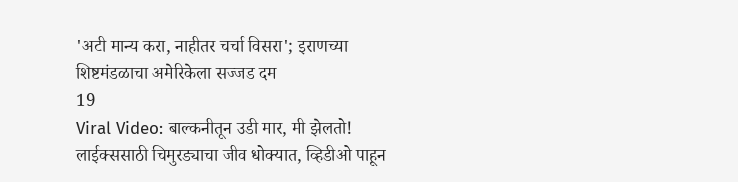'अटी मान्य करा, नाहीतर चर्चा विसरा'; इराणच्या शिष्टमंडळाचा अमेरिकेला सज्जड दम
19
Viral Video: बाल्कनीतून उडी मार, मी झेलतो! लाईक्ससाठी चिमुरड्याचा जीव धोक्यात, व्हिडीओ पाहून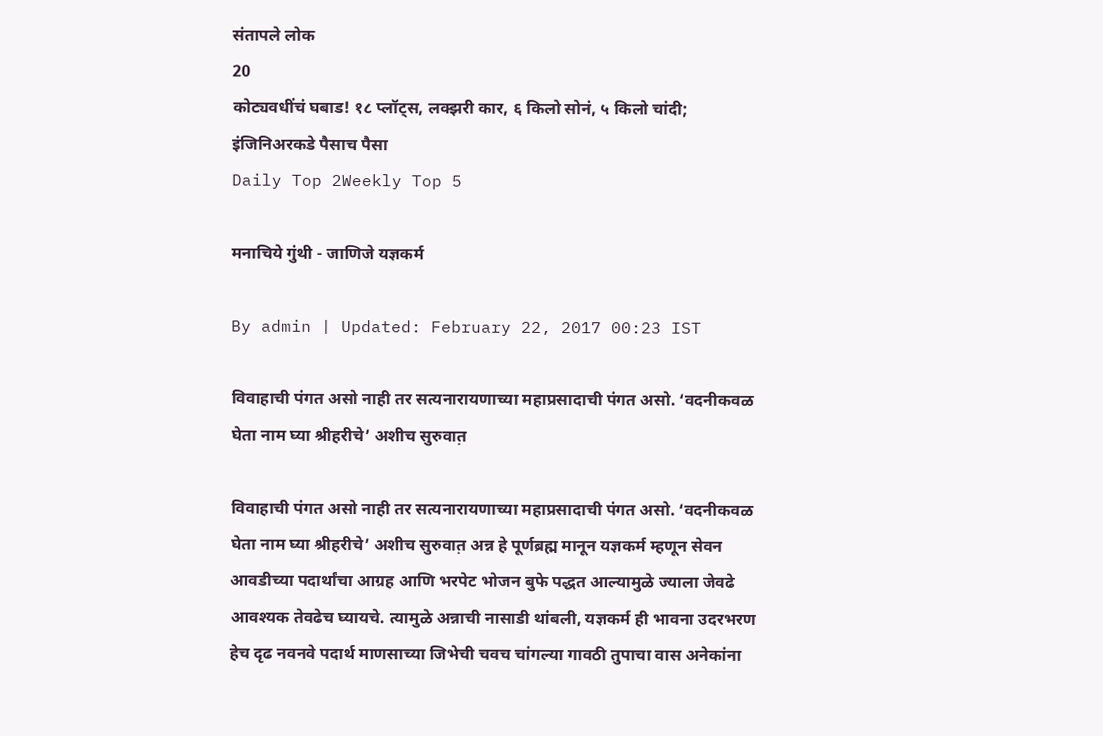संतापले लोक
20
कोट्यवधींचं घबाड! १८ प्लॉट्स, लक्झरी कार, ६ किलो सोनं, ५ किलो चांदी; इंजिनिअरकडे पैसाच पैसा
Daily Top 2Weekly Top 5

मनाचिये गुंथी - जाणिजे यज्ञकर्म

By admin | Updated: February 22, 2017 00:23 IST

विवाहाची पंगत असो नाही तर सत्यनारायणाच्या महाप्रसादाची पंगत असो. ‘वदनीकवळ घेता नाम घ्या श्रीहरीचे’ अशीच सुरुवात़

विवाहाची पंगत असो नाही तर सत्यनारायणाच्या महाप्रसादाची पंगत असो. ‘वदनीकवळ घेता नाम घ्या श्रीहरीचे’ अशीच सुरुवात़ अन्न हे पूर्णब्रह्म मानून यज्ञकर्म म्हणून सेवन आवडीच्या पदार्थांचा आग्रह आणि भरपेट भोजन बुफे पद्धत आल्यामुळे ज्याला जेवढे आवश्यक तेवढेच घ्यायचे. त्यामुळे अन्नाची नासाडी थांबली, यज्ञकर्म ही भावना उदरभरण हेच दृढ नवनवे पदार्थ माणसाच्या जिभेची चवच चांगल्या गावठी तुपाचा वास अनेकांना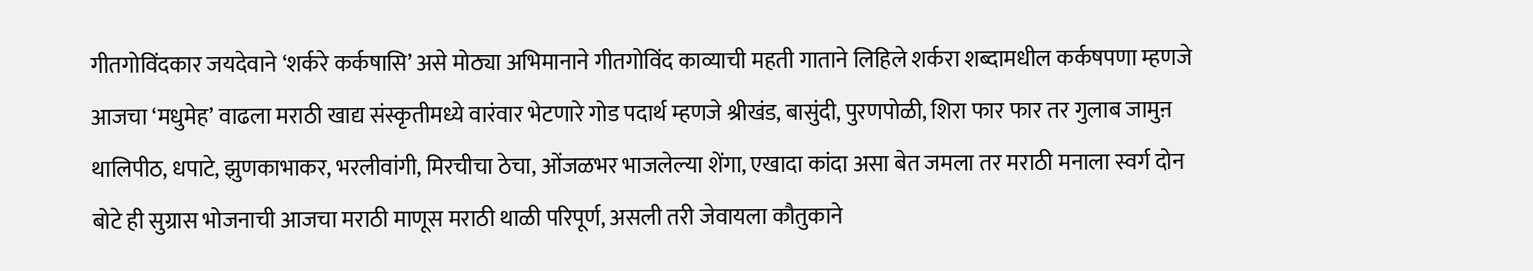गीतगोविंदकार जयदेवाने ‘शर्करे कर्कषासि’ असे मोठ्या अभिमानाने गीतगोविंद काव्याची महती गाताने लिहिले शर्करा शब्दामधील कर्कषपणा म्हणजे आजचा ‘मधुमेह’ वाढला मराठी खाद्य संस्कृतीमध्ये वारंवार भेटणारे गोड पदार्थ म्हणजे श्रीखंड, बासुंदी, पुरणपोळी, शिरा फार फार तर गुलाब जामुऩ थालिपीठ, धपाटे, झुणकाभाकर, भरलीवांगी, मिरचीचा ठेचा, ओंजळभर भाजलेल्या शेंगा, एखादा कांदा असा बेत जमला तर मराठी मनाला स्वर्ग दोन बोटे ही सुग्रास भोजनाची आजचा मराठी माणूस मराठी थाळी परिपूर्ण, असली तरी जेवायला कौतुकाने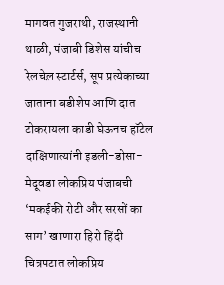मागवत गुजराथी, राजस्थानी थाळी, पंजाबी डिशेस यांचीच रेलचेल़ स्टार्टर्स, सूप प्रत्येकाच्या जाताना बडीशेप आणि दात टोकरायला काडी घेऊनच हॉटेल दाक्षिणात्यांनी इडली-डोसा-मेदूवडा लोकप्रिय पंजाबची ‘मकईकी रोटी और सरसों का साग’ खाणारा हिरो हिंदी चित्रपटात लोकप्रिय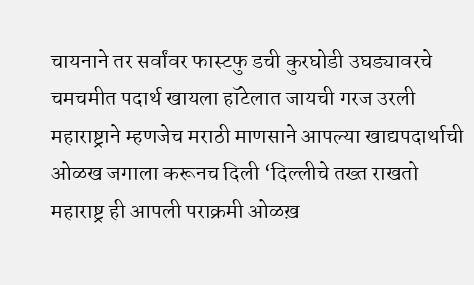चायनाने तर सर्वांवर फास्टफु डची कुरघोडी उघड्यावरचे चमचमीत पदार्थ खायला हॉटेलात जायची गरज उरली महाराष्ट्राने म्हणजेच मराठी माणसाने आपल्या खाद्यपदार्थाची ओळख जगाला करूनच दिली ‘दिल्लीचे तख्त राखतो महाराष्ट्र ही आपली पराक्रमी ओळख़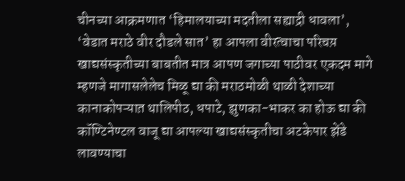चीनच्या आक्रमणात ‘हिमालयाच्या मदतीला सह्याद्री धावला’, ‘वेडात मराठे वीर दौडले सात’ हा आपला वीरत्वाचा परिचय़ खाद्यसंस्कृतीच्या बाबतीत मात्र आपण जगाच्या पाठीवर एकदम मागे म्हणजे मागासलेलेच मिळू द्या की मराठमोळी थाळी देशाच्या कानाकोपऱ्यात़ थालिपीठ, धपाटे, झुणका-भाकर का होऊ द्या की कॉण्टिनेण्टल वाजू द्या आपल्या खाद्यसंस्कृतीचा अटकेपार झेंडे लावण्याचा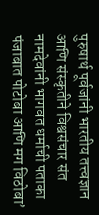पुरुषार्थ पूर्वजांनी भारतीय तत्त्वज्ञान आणि संस्कृतीने विश्वसंचार संत नामदेवांनी भागवत धर्माची पताका पंजाबात पोटोबा आणि मग विठोबा’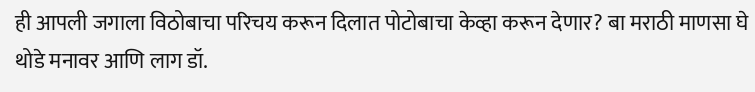ही आपली जगाला विठोबाचा परिचय करून दिलात पोटोबाचा केव्हा करून देणार? बा मराठी माणसा घे थोडे मनावर आणि लाग डॉ.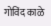गोविंद काळे